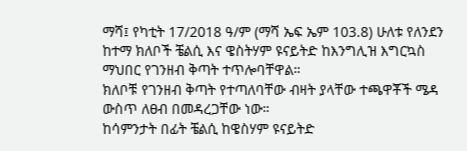ማሻ፤ የካቲት 17/2018 ዓ/ም (ማሻ ኤፍ ኤም 103.8) ሁለቱ የለንደን ከተማ ክለቦች ቼልሲ እና ዌስትሃም ዩናይትድ ከእንግሊዝ እግርኳስ ማህበር የገንዘብ ቅጣት ተጥሎባቸዋል።
ክለቦቹ የገንዘብ ቅጣት የተጣለባቸው ብዛት ያላቸው ተጫዋቾች ሜዳ ውስጥ ለፀብ በመዳረጋቸው ነው።
ከሳምንታት በፊት ቼልሲ ከዌስሃም ዩናይትድ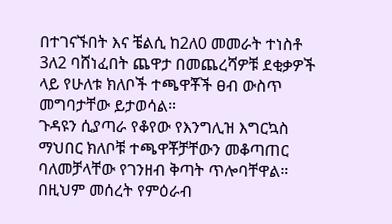በተገናኙበት እና ቼልሲ ከ2ለ0 መመራት ተነስቶ 3ለ2 ባሸነፈበት ጨዋታ በመጨረሻዎቹ ደቂቃዎች ላይ የሁለቱ ክለቦች ተጫዋቾች ፀብ ውስጥ መግባታቸው ይታወሳል።
ጉዳዩን ሲያጣራ የቆየው የእንግሊዝ እግርኳስ ማህበር ክለቦቹ ተጫዋቾቻቸውን መቆጣጠር ባለመቻላቸው የገንዘብ ቅጣት ጥሎባቸዋል።
በዚህም መሰረት የምዕራብ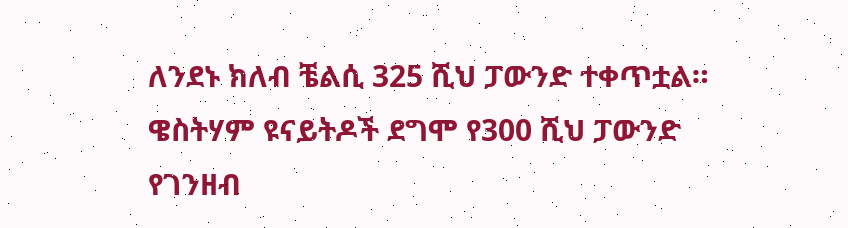ለንደኑ ክለብ ቼልሲ 325 ሺህ ፓውንድ ተቀጥቷል።
ዌስትሃም ዩናይትዶች ደግሞ የ300 ሺህ ፓውንድ የገንዘብ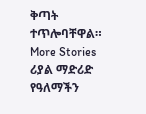ቅጣት ተጥሎባቸዋል።
More Stories
ሪያል ማድሪድ የዓለማችን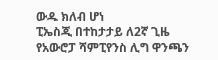ውዱ ክለብ ሆነ
ፒኤስጂ በተከታታይ ለ2ኛ ጊዜ የአውሮፓ ሻምፒየንስ ሊግ ዋንጫን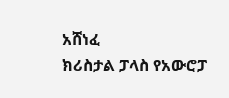አሸነፈ
ክሪስታል ፓላስ የአውሮፓ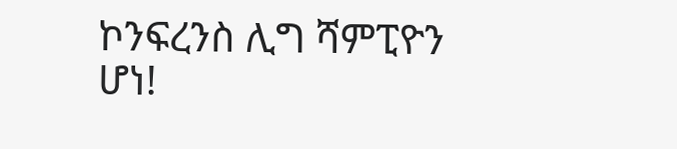ኮንፍረንስ ሊግ ሻምፒዮን ሆነ!